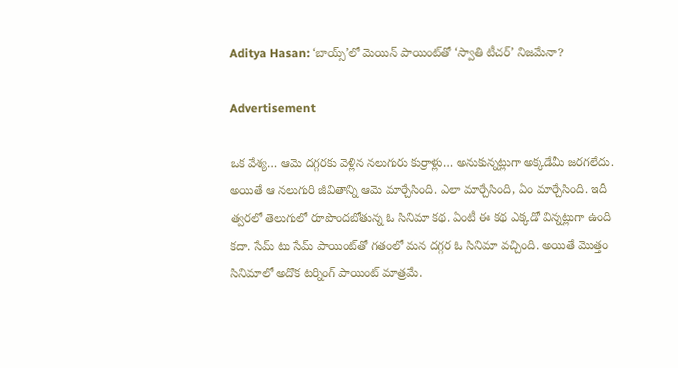Aditya Hasan: ‘బాయ్స్‌’లో మెయిన్‌ పాయింట్‌తో ‘స్వాతి టీచర్‌’ నిజమేనా?

Advertisement

ఒక వేశ్య… ఆమె దగ్గరకు వెళ్లిన నలుగురు కుర్రాళ్లు… అనుకున్నట్లుగా అక్కడేమీ జరగలేదు. అయితే ఆ నలుగురి జీవితాన్ని ఆమె మార్చేసింది. ఎలా మార్చేసింది, ఏం మార్చేసింది. ఇదీ త్వరలో తెలుగులో రూపొందబోతున్న ఓ సినిమా కథ. ఏంటీ ఈ కథ ఎక్కడో విన్నట్లుగా ఉంది కదా. సేమ్‌ టు సేమ్‌ పాయింట్‌తో గతంలో మన దగ్గర ఓ సినిమా వచ్చింది. అయితే మొత్తం సినిమాలో అదొక టర్నింగ్‌ పాయింట్‌ మాత్రమే.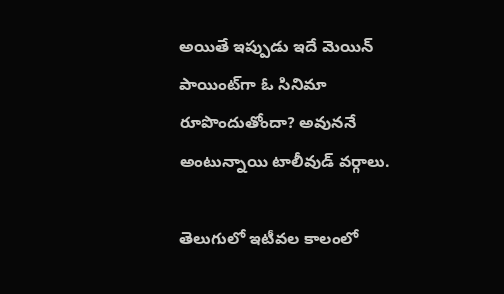అయితే ఇప్పుడు ఇదే మెయిన్‌ పాయింట్‌గా ఓ సినిమా రూపొందుతోందా? అవుననే అంటున్నాయి టాలీవుడ్‌ వర్గాలు.

తెలుగులో ఇటీవల కాలంలో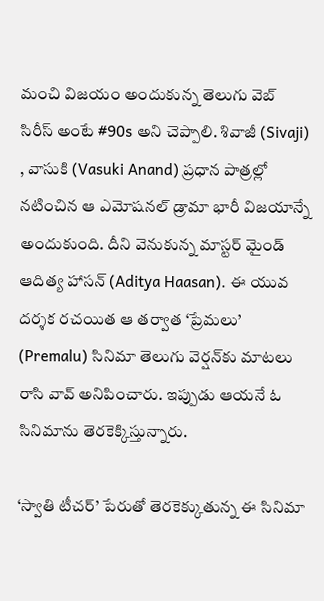మంచి విజయం అందుకున్న తెలుగు వెబ్‌ సిరీస్‌ అంటే #90s అని చెప్పాలి. శివాజీ (Sivaji) , వాసుకి (Vasuki Anand) ప్రధాన పాత్రల్లో నటించిన ఆ ఎమోషనల్ డ్రామా భారీ విజయాన్నే అందుకుంది. దీని వెనుకున్న మాస్టర్‌ మైండ్‌ ఆదిత్య హాసన్ (Aditya Haasan). ఈ యువ దర్శక రచయిత ఆ తర్వాత ‘ప్రేమలు’ (Premalu) సినిమా తెలుగు వెర్షన్‌కు మాటలు రాసి వావ్‌ అనిపించారు. ఇప్పుడు ఆయనే ఓ సినిమాను తెరకెక్కిస్తున్నారు.

‘స్వాతి టీచర్‌’ పేరుతో తెరకెక్కుతున్న ఈ సినిమా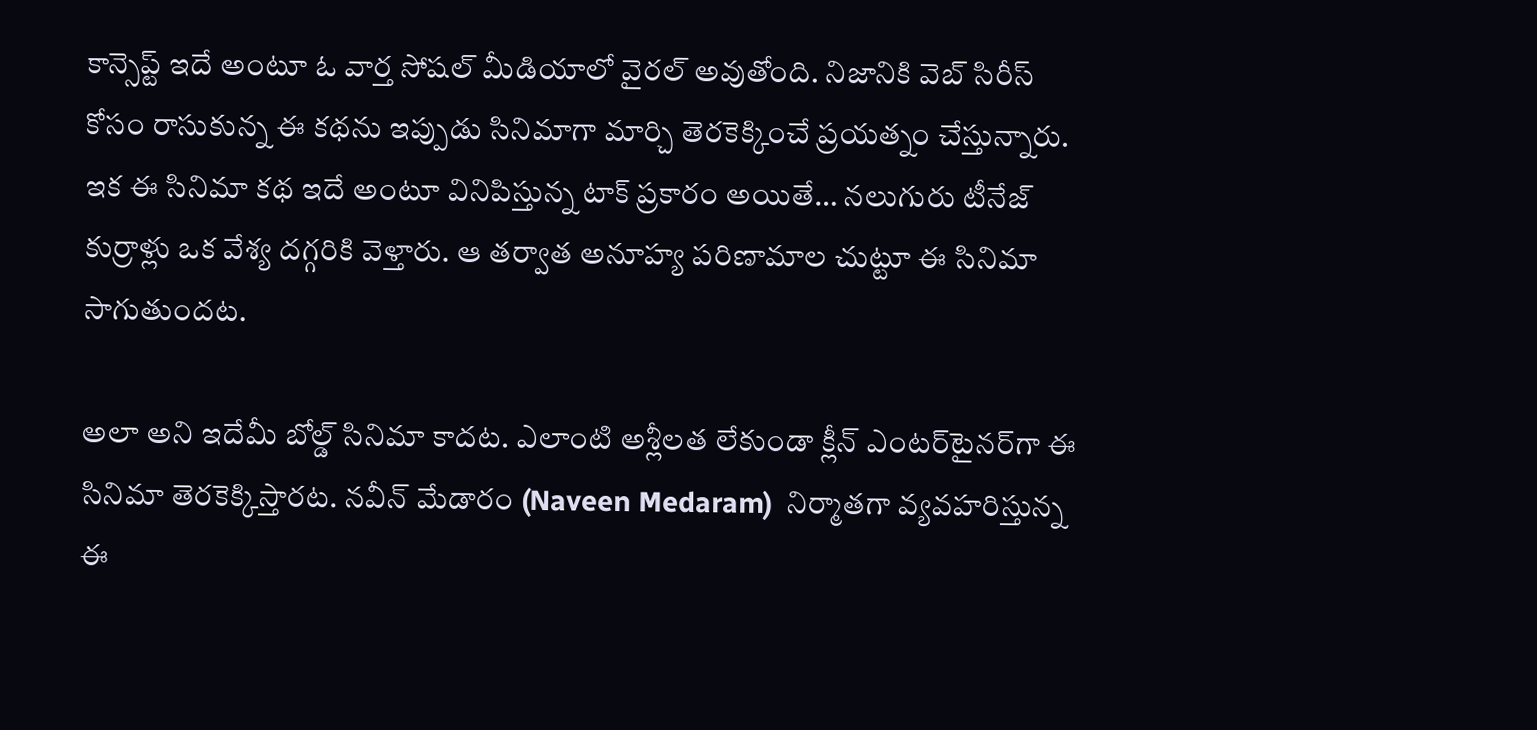కాన్సెప్ట్‌ ఇదే అంటూ ఓ వార్త సోషల్‌ మీడియాలో వైరల్‌ అవుతోంది. నిజానికి వెబ్‌ సిరీస్‌ కోసం రాసుకున్న ఈ కథను ఇప్పుడు సినిమాగా మార్చి తెరకెక్కించే ప్రయత్నం చేస్తున్నారు. ఇక ఈ సినిమా కథ ఇదే అంటూ వినిపిస్తున్న టాక్‌ ప్రకారం అయితే… నలుగురు టీనేజ్ కుర్రాళ్లు ఒక వేశ్య దగ్గరికి వెళ్తారు. ఆ తర్వాత అనూహ్య పరిణామాల చుట్టూ ఈ సినిమా సాగుతుందట.

అలా అని ఇదేమీ బోల్డ్‌ సినిమా కాదట. ఎలాంటి అశ్లీలత లేకుండా క్లీన్ ఎంటర్‌టైనర్‌గా ఈ సినిమా తెరకెక్కిస్తారట. నవీన్ మేడారం (Naveen Medaram)  నిర్మాతగా వ్యవహరిస్తున్న ఈ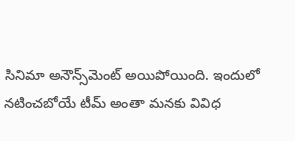సినిమా అనౌన్స్‌మెంట్‌ అయిపోయింది. ఇందులో నటించబోయే టీమ్‌ అంతా మనకు వివిధ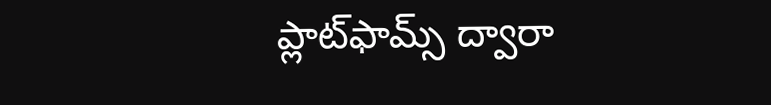ప్లాట్‌ఫామ్స్‌ ద్వారా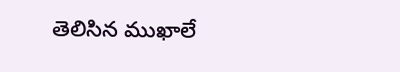తెలిసిన ముఖాలే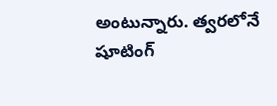అంటున్నారు. త్వరలోనే షూటింగ్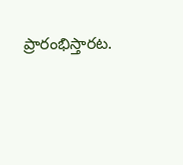ప్రారంభిస్తారట.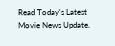Read Today's Latest Movie News Update.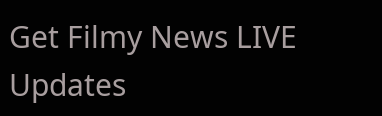Get Filmy News LIVE Updates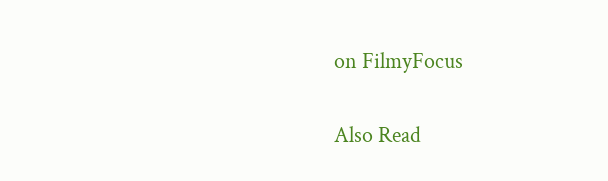on FilmyFocus

Also Read